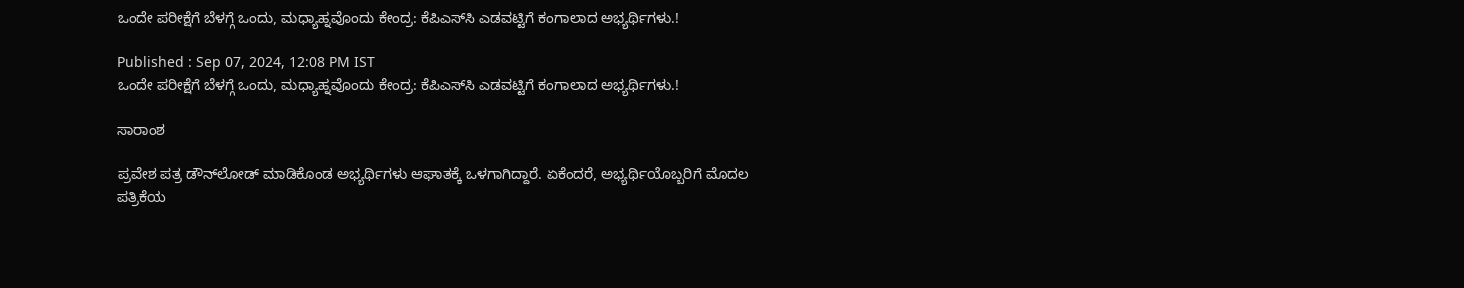ಒಂದೇ ಪರೀಕ್ಷೆಗೆ ಬೆಳಗ್ಗೆ ಒಂದು, ಮಧ್ಯಾಹ್ನವೊಂದು ಕೇಂದ್ರ: ಕೆಪಿಎಸ್‌ಸಿ ಎಡವಟ್ಟಿಗೆ ಕಂಗಾಲಾದ ಅಭ್ಯರ್ಥಿಗಳು.!

Published : Sep 07, 2024, 12:08 PM IST
ಒಂದೇ ಪರೀಕ್ಷೆಗೆ ಬೆಳಗ್ಗೆ ಒಂದು, ಮಧ್ಯಾಹ್ನವೊಂದು ಕೇಂದ್ರ: ಕೆಪಿಎಸ್‌ಸಿ ಎಡವಟ್ಟಿಗೆ ಕಂಗಾಲಾದ ಅಭ್ಯರ್ಥಿಗಳು.!

ಸಾರಾಂಶ

ಪ್ರವೇಶ ಪತ್ರ ಡೌನ್‌ಲೋಡ್ ಮಾಡಿಕೊಂಡ ಅಭ್ಯರ್ಥಿಗಳು ಆಘಾತಕ್ಕೆ ಒಳಗಾಗಿದ್ದಾರೆ. ಏಕೆಂದರೆ, ಅಭ್ಯರ್ಥಿಯೊಬ್ಬರಿಗೆ ಮೊದಲ ಪತ್ರಿಕೆಯ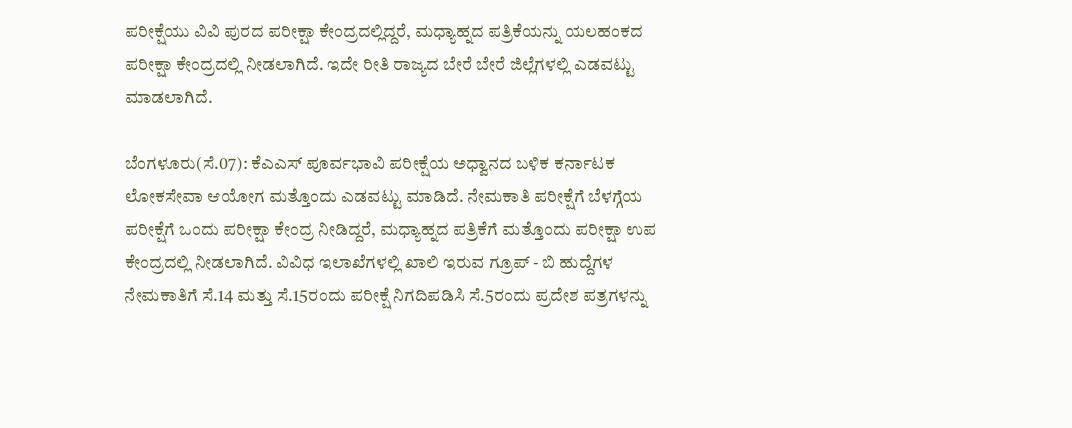ಪರೀಕ್ಷೆಯು ವಿವಿ ಪುರದ ಪರೀಕ್ಷಾ ಕೇಂದ್ರದಲ್ಲಿದ್ದರೆ, ಮಧ್ಯಾಹ್ನದ ಪತ್ರಿಕೆಯನ್ನು ಯಲಹಂಕದ ಪರೀಕ್ಷಾ ಕೇಂದ್ರದಲ್ಲಿ ನೀಡಲಾಗಿದೆ. ಇದೇ ರೀತಿ ರಾಜ್ಯದ ಬೇರೆ ಬೇರೆ ಜಿಲ್ಲೆಗಳಲ್ಲಿ ಎಡವಟ್ಟು ಮಾಡಲಾಗಿದೆ.

ಬೆಂಗಳೂರು(ಸೆ.07): ಕೆಎಎಸ್ ಪೂರ್ವಭಾವಿ ಪರೀಕ್ಷೆಯ ಅಧ್ವಾನದ ಬಳಿಕ ಕರ್ನಾಟಕ ಲೋಕಸೇವಾ ಆಯೋಗ ಮತ್ತೊಂದು ಎಡವಟ್ಟು ಮಾಡಿದೆ. ನೇಮಕಾತಿ ಪರೀಕ್ಷೆಗೆ ಬೆಳಗ್ಗೆಯ ಪರೀಕ್ಷೆಗೆ ಒಂದು ಪರೀಕ್ಷಾ ಕೇಂದ್ರ ನೀಡಿದ್ದರೆ, ಮಧ್ಯಾಹ್ನದ ಪತ್ರಿಕೆಗೆ ಮತ್ತೊಂದು ಪರೀಕ್ಷಾ ಉಪ ಕೇಂದ್ರದಲ್ಲಿ ನೀಡಲಾಗಿದೆ. ವಿವಿಧ ಇಲಾಖೆಗಳಲ್ಲಿ ಖಾಲಿ ಇರುವ ಗ್ರೂಪ್ - ಬಿ ಹುದ್ದೆಗಳ ನೇಮಕಾತಿಗೆ ಸೆ.14 ಮತ್ತು ಸೆ.15ರಂದು ಪರೀಕ್ಷೆ ನಿಗದಿಪಡಿಸಿ ಸೆ.5ರಂದು ಪ್ರದೇಶ ಪತ್ರಗಳನ್ನು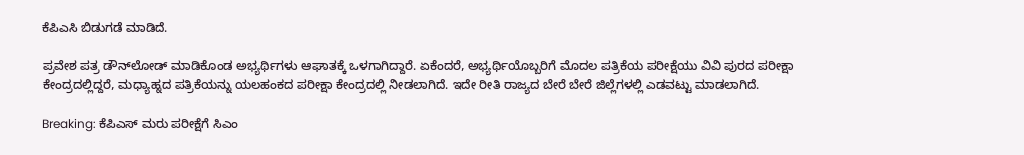ಕೆಪಿಎಸಿ ಬಿಡುಗಡೆ ಮಾಡಿದೆ.

ಪ್ರವೇಶ ಪತ್ರ ಡೌನ್‌ಲೋಡ್ ಮಾಡಿಕೊಂಡ ಅಭ್ಯರ್ಥಿಗಳು ಆಘಾತಕ್ಕೆ ಒಳಗಾಗಿದ್ದಾರೆ. ಏಕೆಂದರೆ, ಅಭ್ಯರ್ಥಿಯೊಬ್ಬರಿಗೆ ಮೊದಲ ಪತ್ರಿಕೆಯ ಪರೀಕ್ಷೆಯು ವಿವಿ ಪುರದ ಪರೀಕ್ಷಾ ಕೇಂದ್ರದಲ್ಲಿದ್ದರೆ, ಮಧ್ಯಾಹ್ನದ ಪತ್ರಿಕೆಯನ್ನು ಯಲಹಂಕದ ಪರೀಕ್ಷಾ ಕೇಂದ್ರದಲ್ಲಿ ನೀಡಲಾಗಿದೆ. ಇದೇ ರೀತಿ ರಾಜ್ಯದ ಬೇರೆ ಬೇರೆ ಜಿಲ್ಲೆಗಳಲ್ಲಿ ಎಡವಟ್ಟು ಮಾಡಲಾಗಿದೆ.

Breaking: ಕೆಪಿಎಸ್‌ ಮರು ಪರೀಕ್ಷೆಗೆ ಸಿಎಂ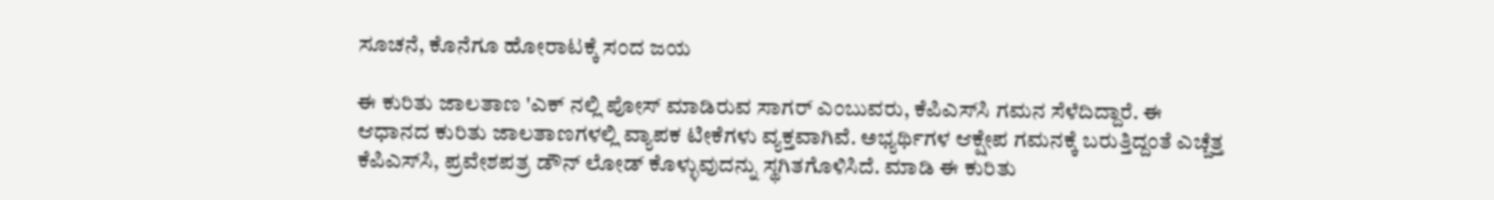ಸೂಚನೆ, ಕೊನೆಗೂ ಹೋರಾಟಕ್ಕೆ ಸಂದ ಜಯ

ಈ ಕುರಿತು ಜಾಲತಾಣ 'ಎಕ್ ನಲ್ಲಿ ಪೋಸ್ ಮಾಡಿರುವ ಸಾಗರ್‌ ಎಂಬುವರು, ಕೆಪಿಎಸ್‌ಸಿ ಗಮನ ಸೆಳೆದಿದ್ದಾರೆ. ಈ ಆಧಾನದ ಕುರಿತು ಜಾಲತಾಣಗಳಲ್ಲಿ ವ್ಯಾಪಕ ಟೀಕೆಗಳು ವ್ಯಕ್ತವಾಗಿವೆ. ಅಭ್ಯರ್ಥಿಗಳ ಆಕ್ಷೇಪ ಗಮನಕ್ಕೆ ಬರುತ್ತಿದ್ದಂತೆ ಎಚ್ಚೆತ್ತ ಕೆಪಿಎಸ್‌ಸಿ, ಪ್ರವೇಶಪತ್ರ ಡೌನ್ ಲೋಡ್ ಕೊಳ್ಳುವುದನ್ನು ಸ್ಥಗಿತಗೊಳಿಸಿದೆ. ಮಾಡಿ ಈ ಕುರಿತು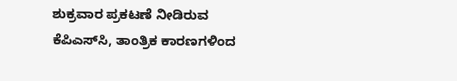ಶುಕ್ರವಾರ ಪ್ರಕಟಣೆ ನೀಡಿರುವ ಕೆಪಿಎಸ್‌ಸಿ, ತಾಂತ್ರಿಕ ಕಾರಣಗಳಿಂದ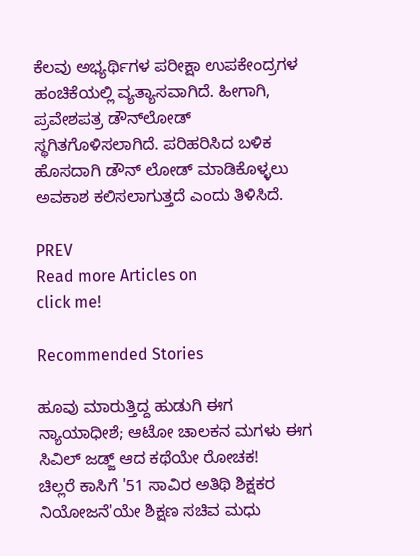ಕೆಲವು ಅಭ್ಯರ್ಥಿಗಳ ಪರೀಕ್ಷಾ ಉಪಕೇಂದ್ರಗಳ ಹಂಚಿಕೆಯಲ್ಲಿ ವ್ಯತ್ಯಾಸವಾಗಿದೆ. ಹೀಗಾಗಿ, ಪ್ರವೇಶಪತ್ರ ಡೌನ್‌ಲೋಡ್ ಸ್ಥಗಿತಗೊಳಿಸಲಾಗಿದೆ. ಪರಿಹರಿಸಿದ ಬಳಿಕ ಹೊಸದಾಗಿ ಡೌನ್ ಲೋಡ್ ಮಾಡಿಕೊಳ್ಳಲು ಅವಕಾಶ ಕಲಿಸಲಾಗುತ್ತದೆ ಎಂದು ತಿಳಿಸಿದೆ.

PREV
Read more Articles on
click me!

Recommended Stories

ಹೂವು ಮಾರುತ್ತಿದ್ದ ಹುಡುಗಿ ಈಗ ನ್ಯಾಯಾಧೀಶೆ; ಆಟೋ ಚಾಲಕನ ಮಗಳು ಈಗ ಸಿವಿಲ್ ಜಡ್ಜ್ ಆದ ಕಥೆಯೇ ರೋಚಕ!
ಚಿಲ್ಲರೆ ಕಾಸಿಗೆ '51 ಸಾವಿರ ಅತಿಥಿ ಶಿಕ್ಷಕರ ನಿಯೋಜನೆ'ಯೇ ಶಿಕ್ಷಣ ಸಚಿವ ಮಧು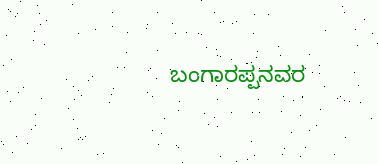ಬಂಗಾರಪ್ಪನವರ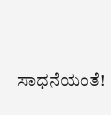ಸಾಧನೆಯಂತೆ!